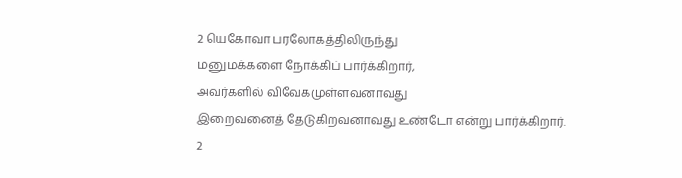2 யெகோவா பரலோகத்திலிருந்து
மனுமக்களை நோக்கிப் பார்க்கிறார்,
அவர்களில் விவேகமுள்ளவனாவது
இறைவனைத் தேடுகிறவனாவது உண்டோ என்று பார்க்கிறார்.
2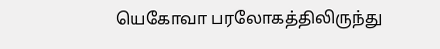யெகோவா பரலோகத்திலிருந்து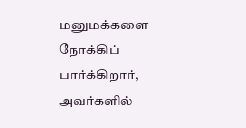மனுமக்களை நோக்கிப் பார்க்கிறார்,
அவர்களில்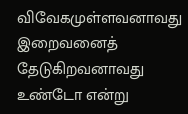விவேகமுள்ளவனாவது
இறைவனைத் தேடுகிறவனாவது உண்டோ என்று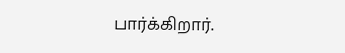பார்க்கிறார்.